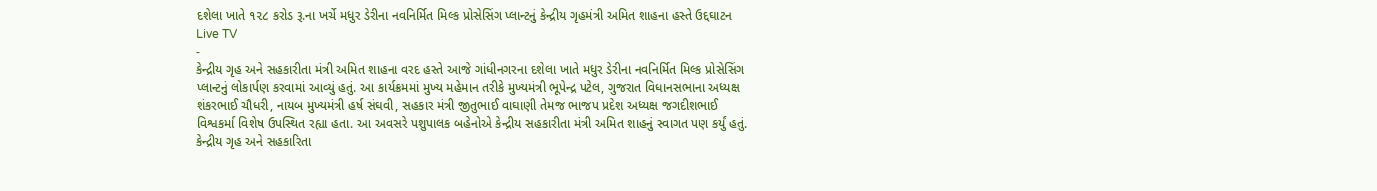દશેલા ખાતે ૧૨૮ કરોડ રૂ.ના ખર્ચે મધુર ડેરીના નવનિર્મિત મિલ્ક પ્રોસેસિંગ પ્લાન્ટનું કેન્દ્રીય ગૃહમંત્રી અમિત શાહના હસ્તે ઉદ્દઘાટન
Live TV
-
કેન્દ્રીય ગૃહ અને સહકારીતા મંત્રી અમિત શાહના વરદ હસ્તે આજે ગાંધીનગરના દશેલા ખાતે મધુર ડેરીના નવનિર્મિત મિલ્ક પ્રોસેસિંગ પ્લાન્ટનું લોકાર્પણ કરવામાં આવ્યું હતું. આ કાર્યક્રમમાં મુખ્ય મહેમાન તરીકે મુખ્યમંત્રી ભૂપેન્દ્ર પટેલ, ગુજરાત વિધાનસભાના અધ્યક્ષ શંકરભાઈ ચૌધરી, નાયબ મુખ્યમંત્રી હર્ષ સંઘવી, સહકાર મંત્રી જીતુભાઈ વાઘાણી તેમજ ભાજપ પ્રદેશ અધ્યક્ષ જગદીશભાઈ વિશ્વકર્મા વિશેષ ઉપસ્થિત રહ્યા હતા. આ અવસરે પશુપાલક બહેનોએ કેન્દ્રીય સહકારીતા મંત્રી અમિત શાહનું સ્વાગત પણ કર્યું હતું.
કેન્દ્રીય ગૃહ અને સહકારિતા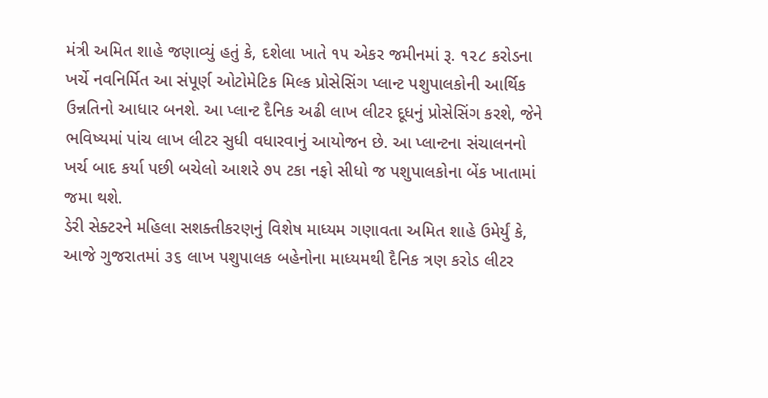મંત્રી અમિત શાહે જણાવ્યું હતું કે, દશેલા ખાતે ૧૫ એકર જમીનમાં રૂ. ૧૨૮ કરોડના ખર્ચે નવનિર્મિત આ સંપૂર્ણ ઓટોમેટિક મિલ્ક પ્રોસેસિંગ પ્લાન્ટ પશુપાલકોની આર્થિક ઉન્નતિનો આધાર બનશે. આ પ્લાન્ટ દૈનિક અઢી લાખ લીટર દૂધનું પ્રોસેસિંગ કરશે, જેને ભવિષ્યમાં પાંચ લાખ લીટર સુધી વધારવાનું આયોજન છે. આ પ્લાન્ટના સંચાલનનો ખર્ચ બાદ કર્યા પછી બચેલો આશરે ૭૫ ટકા નફો સીધો જ પશુપાલકોના બેંક ખાતામાં જમા થશે.
ડેરી સેક્ટરને મહિલા સશક્તીકરણનું વિશેષ માધ્યમ ગણાવતા અમિત શાહે ઉમેર્યું કે, આજે ગુજરાતમાં ૩૬ લાખ પશુપાલક બહેનોના માધ્યમથી દૈનિક ત્રણ કરોડ લીટર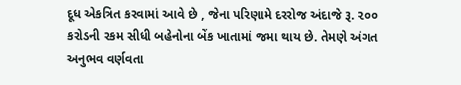દૂધ એકત્રિત કરવામાં આવે છે , જેના પરિણામે દરરોજ અંદાજે રૂ. ૨૦૦ કરોડની રકમ સીધી બહેનોના બેંક ખાતામાં જમા થાય છે. તેમણે અંગત અનુભવ વર્ણવતા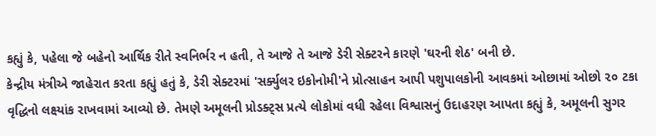કહ્યું કે, પહેલા જે બહેનો આર્થિક રીતે સ્વનિર્ભર ન હતી, તે આજે તે આજે ડેરી સેક્ટરને કારણે 'ઘરની શેઠ' બની છે.
કેન્દ્રીય મંત્રીએ જાહેરાત કરતા કહ્યું હતું કે, ડેરી સેક્ટરમાં 'સર્ક્યુલર ઇકોનોમી'ને પ્રોત્સાહન આપી પશુપાલકોની આવકમાં ઓછામાં ઓછો ૨૦ ટકા વૃદ્ધિનો લક્ષ્યાંક રાખવામાં આવ્યો છે. તેમણે અમૂલની પ્રોડક્ટ્સ પ્રત્યે લોકોમાં વધી રહેલા વિશ્વાસનું ઉદાહરણ આપતા કહ્યું કે, અમૂલની સુગર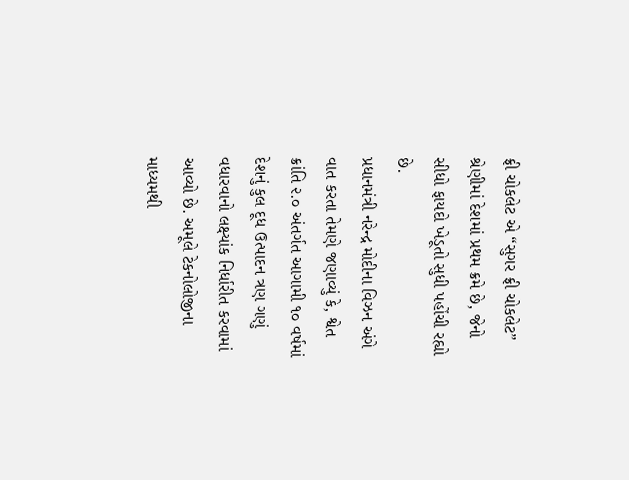ફ્રી ચોકલેટ એ “સુગર ફ્રી ચોકલેટ” શ્રેણીમાં દેશમાં પ્રથમ ક્રમે છે, જેનો સીધો ફાયદો ખેડૂતો સુધી પહોંચી રહ્યો છે.
પ્રધાનમંત્રી નરેન્દ્ર મોદીના વિઝન અંગે વાત કરતા તેમણે જણાવ્યું કે, શ્વેત ક્રાંતિ ૨.૦ અંતર્ગત આગામી ૧૦ વર્ષમાં દેશનું કુલ દૂધ ઉત્પાદન ત્રણ ગણું વધારવાનો લક્ષ્યાંક નિર્ધારીત કરવામાં આવ્યો છે. અમૂલે ટેકનોલોજીના માધ્યમથી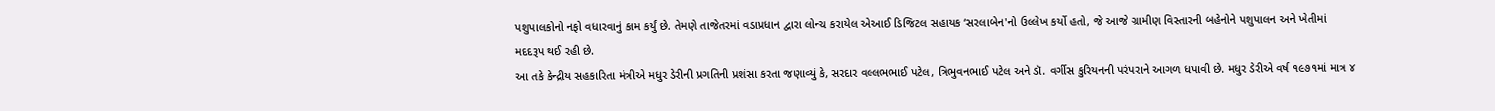પશુપાલકોનો નફો વધારવાનું કામ કર્યું છે. તેમણે તાજેતરમાં વડાપ્રધાન દ્વારા લોન્ચ કરાયેલ એઆઈ ડિજિટલ સહાયક ‘સરલાબેન'નો ઉલ્લેખ કર્યો હતો, જે આજે ગ્રામીણ વિસ્તારની બહેનોને પશુપાલન અને ખેતીમાં મદદરૂપ થઈ રહી છે.
આ તકે કેન્દ્રીય સહકારિતા મંત્રીએ મધુર ડેરીની પ્રગતિની પ્રશંસા કરતા જણાવ્યું કે, સરદાર વલ્લભભાઈ પટેલ, ત્રિભુવનભાઈ પટેલ અને ડૉ. વર્ગીસ કુરિયનની પરંપરાને આગળ ધપાવી છે. મધુર ડેરીએ વર્ષ ૧૯૭૧માં માત્ર ૪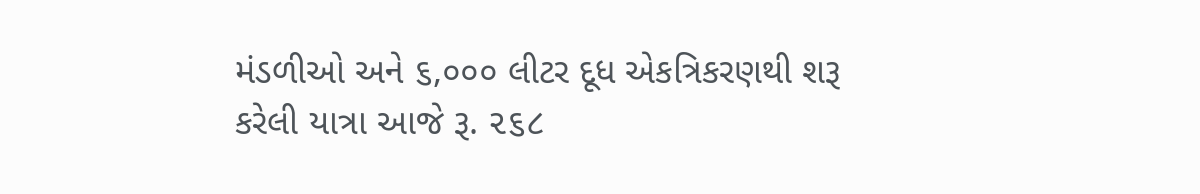મંડળીઓ અને ૬,૦૦૦ લીટર દૂધ એકત્રિકરણથી શરૂ કરેલી યાત્રા આજે રૂ. ૨૬૮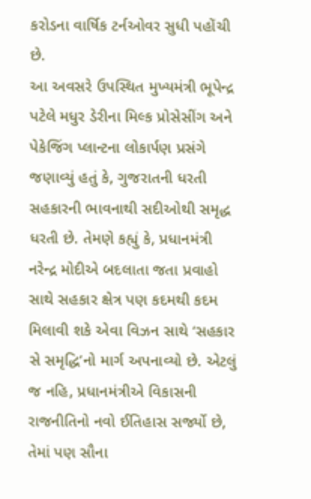કરોડના વાર્ષિક ટર્નઓવર સુધી પહોંચી છે.
આ અવસરે ઉપસ્થિત મુખ્યમંત્રી ભૂપેન્દ્ર પટેલે મધુર ડેરીના મિલ્ક પ્રોસેસીંગ અને પેકેજિંગ પ્લાન્ટના લોકાર્પણ પ્રસંગે જણાવ્યું હતું કે, ગુજરાતની ધરતી સહકારની ભાવનાથી સદીઓથી સમૃદ્ધ ધરતી છે. તેમણે કહ્યું કે, પ્રધાનમંત્રી નરેન્દ્ર મોદીએ બદલાતા જતા પ્રવાહો સાથે સહકાર ક્ષેત્ર પણ કદમથી કદમ મિલાવી શકે એવા વિઝન સાથે ‘સહકાર સે સમૃદ્ધિ’નો માર્ગ અપનાવ્યો છે. એટલું જ નહિ, પ્રધાનમંત્રીએ વિકાસની રાજનીતિનો નવો ઈતિહાસ સર્જ્યો છે, તેમાં પણ સૌના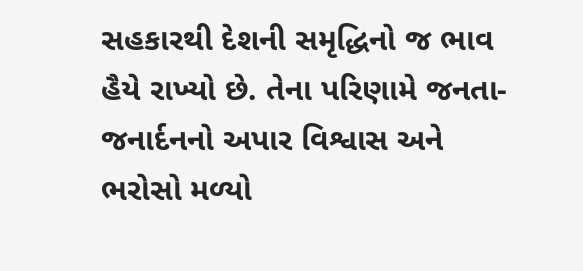સહકારથી દેશની સમૃદ્ધિનો જ ભાવ હૈયે રાખ્યો છે. તેના પરિણામે જનતા-જનાર્દનનો અપાર વિશ્વાસ અને ભરોસો મળ્યો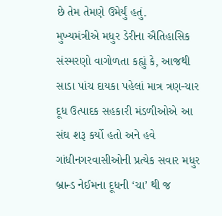છે તેમ તેમણે ઉમેર્યું હતું.
મુખ્યમંત્રીએ મધુર ડેરીના ઐતિહાસિક સંસ્મરણો વાગોળતા કહ્યું કે, આજથી સાડા પાંચ દાયકા પહેલાં માત્ર ત્રણ-ચાર દૂધ ઉત્પાદક સહકારી મંડળીઓએ આ સંઘ શરૂ કર્યો હતો અને હવે ગાંધીનગરવાસીઓની પ્રત્યેક સવાર મધુર બ્રાન્ડ નેઈમના દૂધની ‘ચા’ થી જ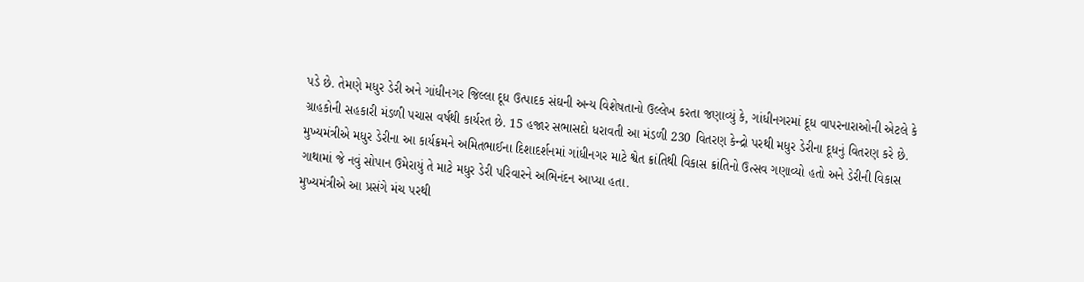પડે છે. તેમણે મધુર ડેરી અને ગાંધીનગર જિલ્લા દૂધ ઉત્પાદક સંઘની અન્ય વિશેષતાનો ઉલ્લેખ કરતા જણાવ્યું કે, ગાંધીનગરમાં દૂધ વાપરનારાઓની એટલે કે ગ્રાહકોની સહકારી મંડળી પચાસ વર્ષથી કાર્યરત છે. 15 હજાર સભાસદો ધરાવતી આ મંડળી 230 વિતરણ કેન્દ્રો પરથી મધુર ડેરીના દૂધનું વિતરણ કરે છે.
મુખ્યમંત્રીએ મધુર ડેરીના આ કાર્યક્રમને અમિતભાઈના દિશાદર્શનમાં ગાંધીનગર માટે શ્વેત ક્રાંતિથી વિકાસ ક્રાંતિનો ઉત્સવ ગણાવ્યો હતો અને ડેરીની વિકાસ ગાથામાં જે નવું સોપાન ઉમેરાયું તે માટે મધુર ડેરી પરિવારને અભિનંદન આપ્યા હતા.
મુખ્યમંત્રીએ આ પ્રસંગે મંચ પરથી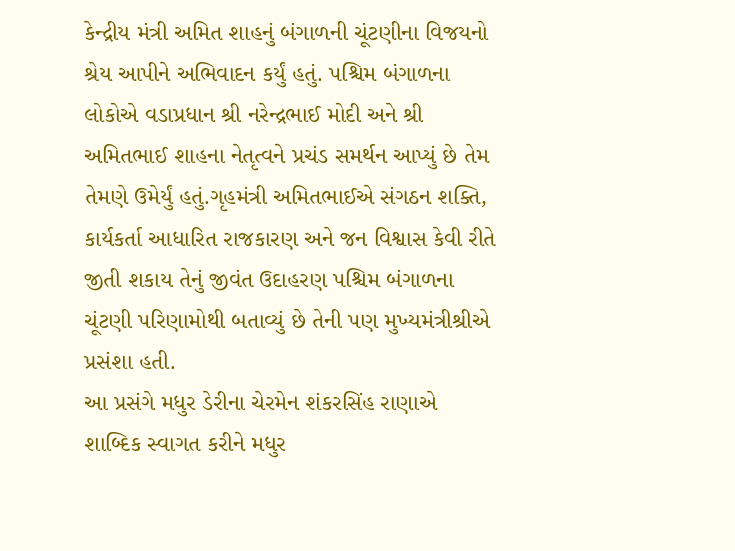કેન્દ્રીય મંત્રી અમિત શાહનું બંગાળની ચૂંટણીના વિજયનો શ્રેય આપીને અભિવાદન કર્યું હતું. પશ્ચિમ બંગાળના લોકોએ વડાપ્રધાન શ્રી નરેન્દ્રભાઈ મોદી અને શ્રી અમિતભાઈ શાહના નેતૃત્વને પ્રચંડ સમર્થન આપ્યું છે તેમ તેમણે ઉમેર્યું હતું.ગૃહમંત્રી અમિતભાઈએ સંગઠન શક્તિ, કાર્યકર્તા આધારિત રાજકારણ અને જન વિશ્વાસ કેવી રીતે જીતી શકાય તેનું જીવંત ઉદાહરણ પશ્ચિમ બંગાળના ચૂંટણી પરિણામોથી બતાવ્યું છે તેની પણ મુખ્યમંત્રીશ્રીએ પ્રસંશા હતી.
આ પ્રસંગે મધુર ડેરીના ચેરમેન શંકરસિંહ રાણાએ શાબ્દિક સ્વાગત કરીને મધુર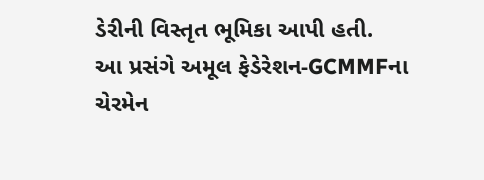ડેરીની વિસ્તૃત ભૂમિકા આપી હતી.
આ પ્રસંગે અમૂલ ફેડેરેશન-GCMMFના ચેરમેન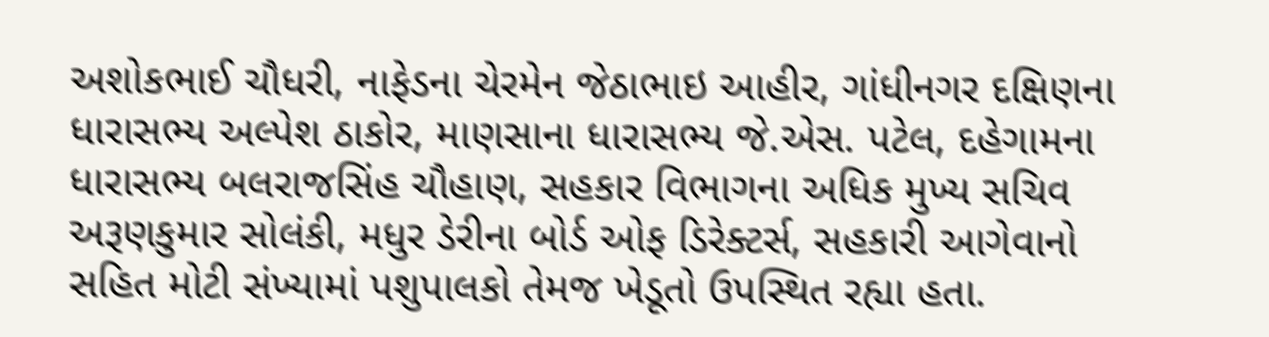અશોકભાઈ ચૌધરી, નાફેડના ચેરમેન જેઠાભાઇ આહીર, ગાંધીનગર દક્ષિણના ધારાસભ્ય અલ્પેશ ઠાકોર, માણસાના ધારાસભ્ય જે.એસ. પટેલ, દહેગામના ધારાસભ્ય બલરાજસિંહ ચૌહાણ, સહકાર વિભાગના અધિક મુખ્ય સચિવ અરૂણકુમાર સોલંકી, મધુર ડેરીના બોર્ડ ઓફ ડિરેક્ટર્સ, સહકારી આગેવાનો સહિત મોટી સંખ્યામાં પશુપાલકો તેમજ ખેડૂતો ઉપસ્થિત રહ્યા હતા.